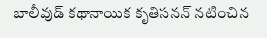బాలీవుడ్ కథానాయిక కృతిసనన్ నటించిన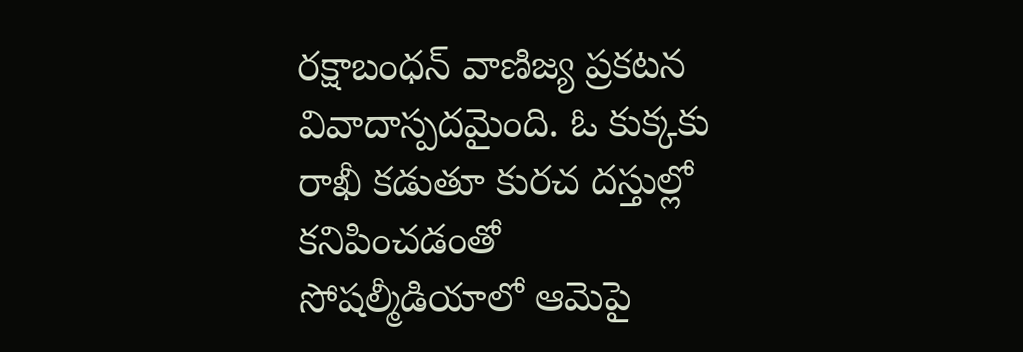రక్షాబంధన్ వాణిజ్య ప్రకటన వివాదాస్పదమైంది. ఓ కుక్కకు రాఖీ కడుతూ కురచ దస్తుల్లో కనిపించడంతో సోషల్మీడియాలో ఆమెపై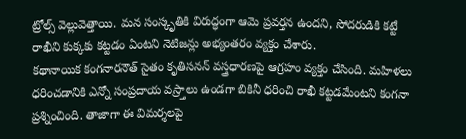ట్రోల్స్ వెల్లువెత్తాయి. మన సంస్కృతికి విరుద్ధంగా ఆమె ప్రవర్తన ఉందని, సోదరుడికి కట్టే రాఖీని కుక్కకు కట్టడం ఏంటని నెటిజన్లు అభ్యంతరం వ్యక్తం చేశారు.
కథానాయిక కంగనారనౌత్ సైతం కృతిసనన్ వస్త్రధారణపై ఆగ్రహం వ్యక్తం చేసింది. మహిళలు ధరించడానికి ఎన్నో సంప్రదాయ వస్ర్తాలు ఉండగా బికినీ ధరించి రాఖీ కట్టడమేంటని కంగనా ప్రశ్నించింది. తాజాగా ఈ విమర్శలపై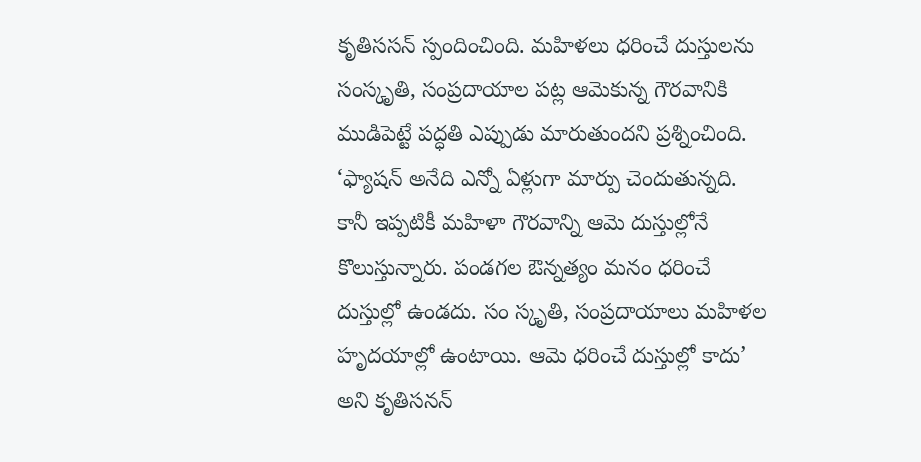కృతిససన్ స్పందించింది. మహిళలు ధరించే దుస్తులను సంస్కృతి, సంప్రదాయాల పట్ల ఆమెకున్న గౌరవానికి ముడిపెట్టే పద్ధతి ఎప్పుడు మారుతుందని ప్రశ్నించింది.
‘ఫ్యాషన్ అనేది ఎన్నో ఏళ్లుగా మార్పు చెందుతున్నది. కానీ ఇప్పటికీ మహిళా గౌరవాన్ని ఆమె దుస్తుల్లోనే కొలుస్తున్నారు. పండగల ఔన్నత్యం మనం ధరించే దుస్తుల్లో ఉండదు. సం స్కృతి, సంప్రదాయాలు మహిళల హృదయాల్లో ఉంటాయి. ఆమె ధరించే దుస్తుల్లో కాదు’ అని కృతిసనన్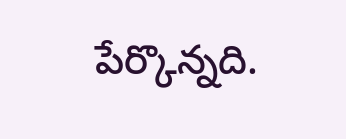పేర్కొన్నది.